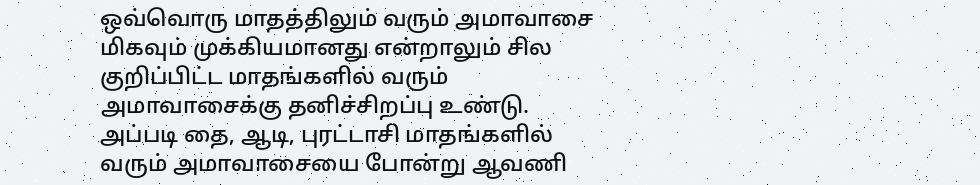ஒவ்வொரு மாதத்திலும் வரும் அமாவாசை மிகவும் முக்கியமானது என்றாலும் சில குறிப்பிட்ட மாதங்களில் வரும் அமாவாசைக்கு தனிச்சிறப்பு உண்டு. அப்படி தை, ஆடி, புரட்டாசி மாதங்களில் வரும் அமாவாசையை போன்று ஆவணி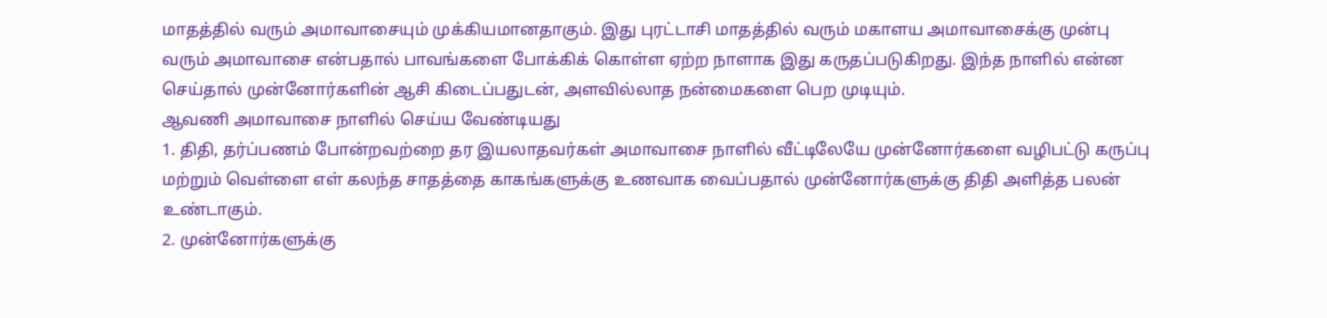மாதத்தில் வரும் அமாவாசையும் முக்கியமானதாகும். இது புரட்டாசி மாதத்தில் வரும் மகாளய அமாவாசைக்கு முன்பு வரும் அமாவாசை என்பதால் பாவங்களை போக்கிக் கொள்ள ஏற்ற நாளாக இது கருதப்படுகிறது. இந்த நாளில் என்ன செய்தால் முன்னோர்களின் ஆசி கிடைப்பதுடன், அளவில்லாத நன்மைகளை பெற முடியும்.
ஆவணி அமாவாசை நாளில் செய்ய வேண்டியது
1. திதி, தர்ப்பணம் போன்றவற்றை தர இயலாதவர்கள் அமாவாசை நாளில் வீட்டிலேயே முன்னோர்களை வழிபட்டு கருப்பு மற்றும் வெள்ளை எள் கலந்த சாதத்தை காகங்களுக்கு உணவாக வைப்பதால் முன்னோர்களுக்கு திதி அளித்த பலன் உண்டாகும்.
2. முன்னோர்களுக்கு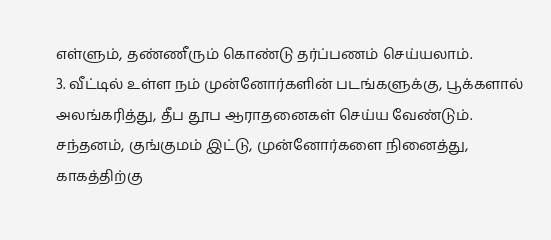எள்ளும், தண்ணீரும் கொண்டு தர்ப்பணம் செய்யலாம்.
3. வீட்டில் உள்ள நம் முன்னோர்களின் படங்களுக்கு, பூக்களால் அலங்கரித்து, தீப தூப ஆராதனைகள் செய்ய வேண்டும். சந்தனம், குங்குமம் இட்டு, முன்னோர்களை நினைத்து, காகத்திற்கு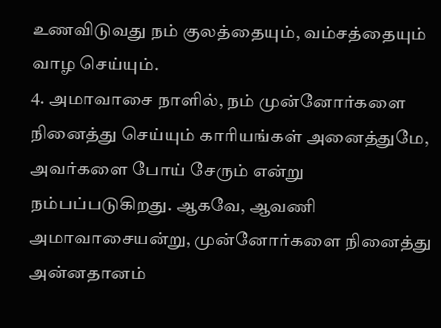உணவிடுவது நம் குலத்தையும், வம்சத்தையும் வாழ செய்யும்.
4. அமாவாசை நாளில், நம் முன்னோர்களை நினைத்து செய்யும் காரியங்கள் அனைத்துமே, அவர்களை போய் சேரும் என்று நம்பப்படுகிறது. ஆகவே, ஆவணி அமாவாசையன்று, முன்னோர்களை நினைத்து அன்னதானம்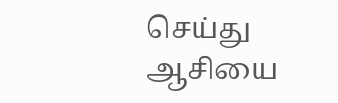செய்து ஆசியை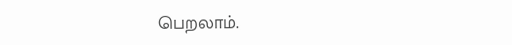பெறலாம்.